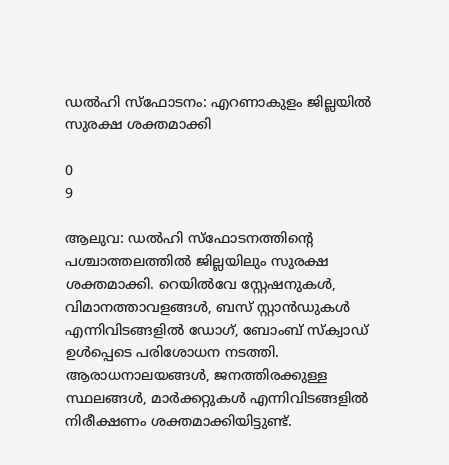ഡൽഹി സ്ഫോടനം: എറണാകുളം ജില്ലയിൽ സുരക്ഷ ശക്തമാക്കി

0
9

ആലുവ: ഡൽഹി സ്ഫോടനത്തിന്റെ പശ്ചാത്തലത്തിൽ ജില്ലയിലും സുരക്ഷ ശക്തമാക്കി. റെയിൽവേ സ്റ്റേഷനുകൾ, വിമാനത്താവളങ്ങൾ, ബസ് സ്റ്റാൻഡുകൾ എന്നിവിടങ്ങളിൽ ഡോഗ്, ബോംബ് സ്ക്വാഡ് ഉൾപ്പെടെ പരിശോധന നടത്തി. ആരാധനാലയങ്ങൾ, ജനത്തിരക്കുള്ള സ്ഥലങ്ങൾ, മാർക്കറ്റുകൾ എന്നിവിടങ്ങളിൽ നിരീക്ഷണം ശക്തമാക്കിയിട്ടുണ്ട്.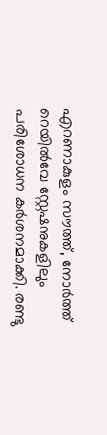എറണാകുളം സൗത്ത്, നോർത്ത് റെയിൽവേ സ്റ്റേഷനുകളിലും പരിശോധന കർശനമാക്കി. രണ്ടു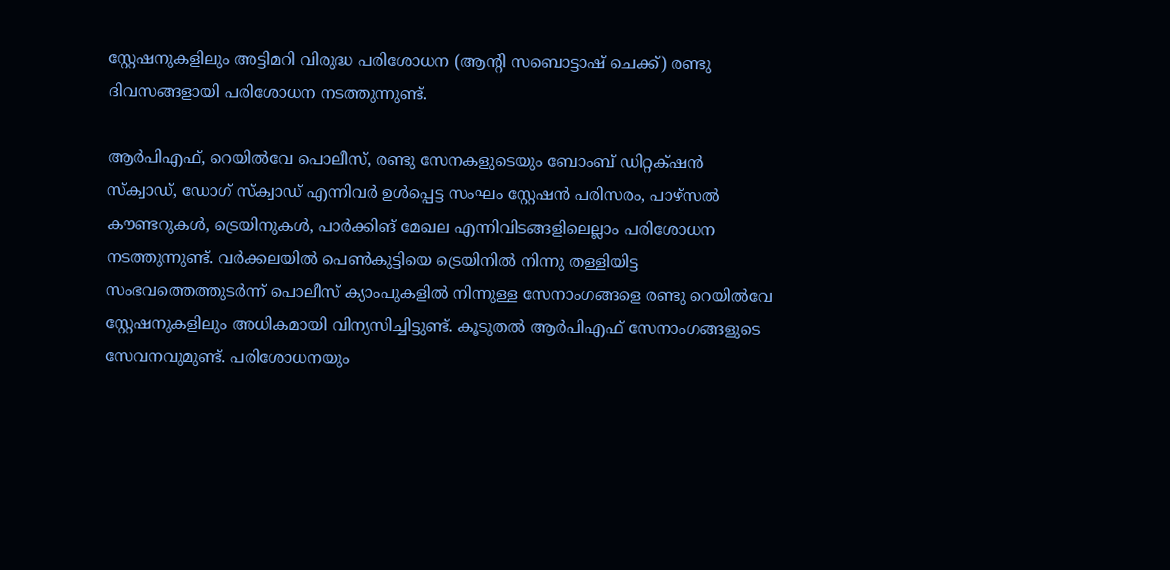സ്റ്റേഷനുകളിലും അട്ടിമറി വിരുദ്ധ പരിശോധന (ആന്റി സബൊട്ടാഷ് ചെക്ക്) രണ്ടു ദിവസങ്ങളായി പരിശോധന നടത്തുന്നുണ്ട്.

ആർപിഎഫ്, റെയിൽവേ പൊലീസ്, രണ്ടു സേനകളുടെയും ബോംബ് ഡിറ്റക്‌ഷൻ സ്ക്വാഡ്, ഡോഗ് സ്ക്വാഡ് എന്നിവർ ഉൾപ്പെട്ട സംഘം സ്റ്റേഷൻ പരിസരം, പാഴ്സൽ കൗണ്ടറുകൾ, ട്രെയിനുകൾ, പാർക്കിങ് മേഖല എന്നിവിടങ്ങളിലെല്ലാം പരിശോധന നടത്തുന്നുണ്ട്. വർക്കലയിൽ പെൺകുട്ടിയെ ട്രെയിനിൽ നിന്നു തള്ളിയിട്ട സംഭവത്തെത്തുടർന്ന് പൊലീസ് ക്യാംപുകളിൽ നിന്നുള്ള സേനാംഗങ്ങളെ രണ്ടു റെയിൽവേ സ്റ്റേഷനുകളിലും അധികമായി വിന്യസിച്ചിട്ടുണ്ട്. കൂടുതൽ ആർപിഎഫ് സേനാംഗങ്ങളുടെ സേവനവുമുണ്ട്. പരിശോധനയും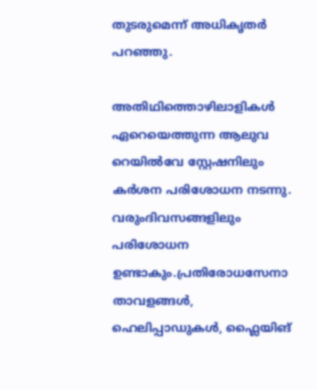തുടരുമെന്ന് അധികൃതർ പറഞ്ഞു.

അതിഥിത്തൊഴിലാളികൾ ഏറെയെത്തുന്ന ആലുവ റെയിൽവേ സ്റ്റേഷനിലും കർശന പരിശോധന നടന്നു. വരുംദിവസങ്ങളിലും പരിശോധന ഉണ്ടാകും.പ്രതിരോധസേനാ താവളങ്ങൾ, ഹെലിപ്പാഡുകൾ, ഫ്ലൈയിങ്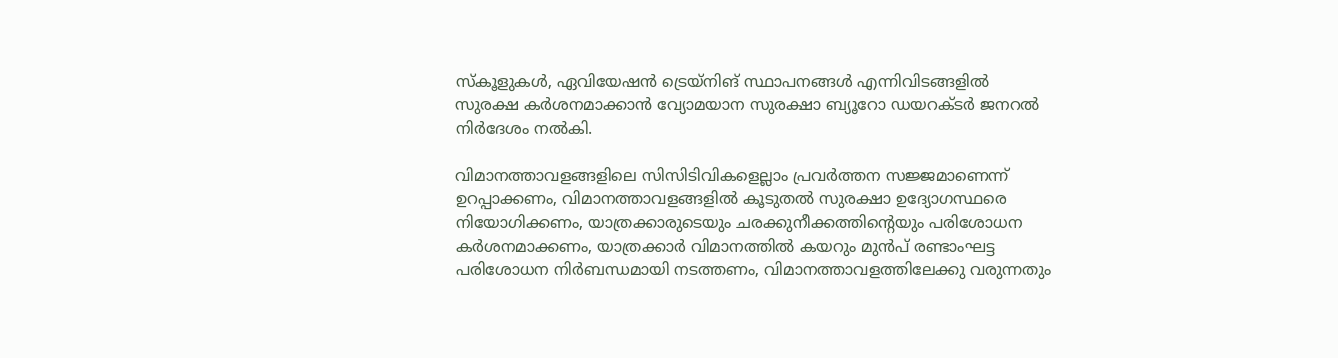സ്‌കൂളുകൾ, ഏവിയേഷൻ ട്രെയ്‌നിങ് സ്ഥാപനങ്ങൾ എന്നിവിടങ്ങളിൽ സുരക്ഷ കർശനമാക്കാൻ വ്യോമയാന സുരക്ഷാ ബ്യൂറോ ഡയറക്ടർ ജനറൽ നിർദേശം നൽകി.

വിമാനത്താവളങ്ങളിലെ സിസിടിവികളെല്ലാം പ്രവർത്തന സജ്ജമാണെന്ന് ഉറപ്പാക്കണം, വിമാനത്താവളങ്ങളിൽ കൂടുതൽ സുരക്ഷാ ഉദ്യോഗസ്ഥരെ നിയോഗിക്കണം, യാത്രക്കാരുടെയും ചരക്കുനീക്കത്തിന്റെയും പരിശോധന കർശനമാക്കണം, യാത്രക്കാർ വിമാനത്തിൽ കയറും മുൻപ് രണ്ടാംഘട്ട പരിശോധന നിർബന്ധമായി നടത്തണം, വിമാനത്താവളത്തിലേക്കു വരുന്നതും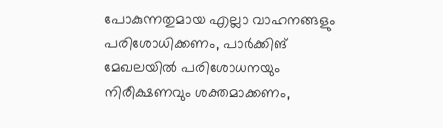പോകുന്നതുമായ എല്ലാ വാഹനങ്ങളും പരിശോധിക്കണം, പാർക്കിങ് മേഖലയിൽ പരിശോധനയും നിരീക്ഷണവും ശക്തമാക്കണം,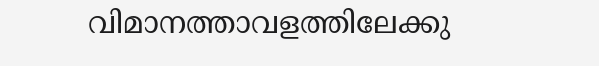വിമാനത്താവളത്തിലേക്കു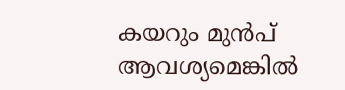കയറും മുൻപ് ആവശ്യമെങ്കിൽ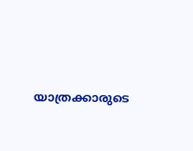യാത്രക്കാരുടെ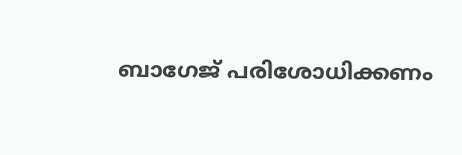ബാഗേജ് പരിശോധിക്കണം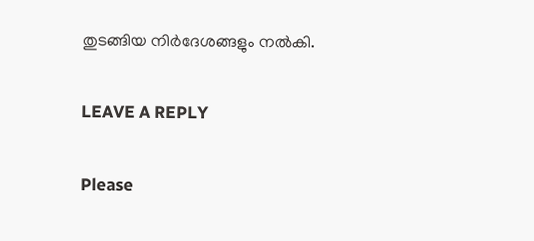തുടങ്ങിയ നിർദേശങ്ങളും നൽകി.

LEAVE A REPLY

Please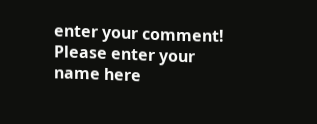enter your comment!
Please enter your name here